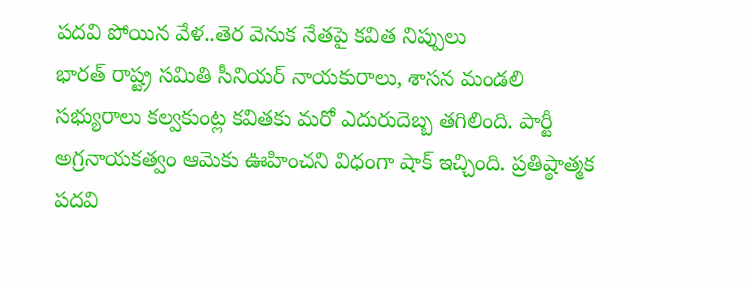పదవి పోయిన వేళ..తెర వెనుక నేతపై కవిత నిప్పులు
భారత్ రాష్ట్ర సమితి సీనియర్ నాయకురాలు, శాసన మండలి సభ్యురాలు కల్వకుంట్ల కవితకు మరో ఎదురుదెబ్బ తగిలింది. పార్టీ అగ్రనాయకత్వం ఆమెకు ఊహించని విధంగా షాక్ ఇచ్చింది. ప్రతిష్ఠాత్మక పదవి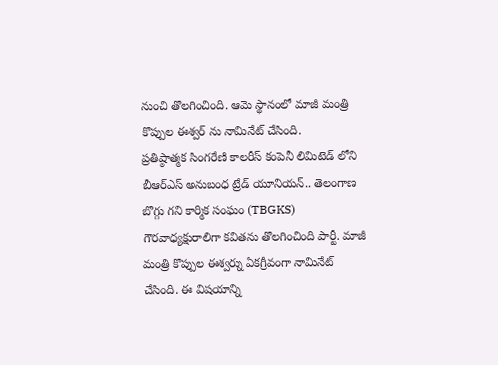నుంచి తొలగించింది. ఆమె స్థానంలో మాజీ మంత్రి కొప్పుల ఈశ్వర్ ను నామినేట్ చేసింది.
ప్రతిష్ఠాత్మక సింగరేణి కాలరీస్ కంపెనీ లిమిటెడ్ లోని బీఆర్ఎస్ అనుబంధ ట్రేడ్ యూనియన్.. తెలంగాణ బొగ్గు గని కార్మిక సంఘం (TBGKS) గౌరవాధ్యక్షురాలిగా కవితను తొలగించింది పార్టీ. మాజీ మంత్రి కొప్పుల ఈశ్వర్ను ఏకగ్రీవంగా నామినేట్ చేసింది. ఈ విషయాన్ని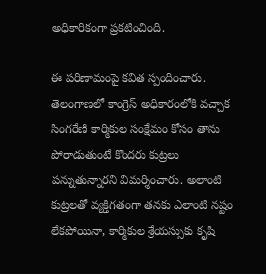అధికారికంగా ప్రకటించింది.

ఈ పరిణామంపై కవిత స్పందించారు. తెలంగాణలో కాంగ్రెస్ అధికారంలోకి వచ్చాక సింగరేణి కార్మికుల సంక్షేమం కోసం తాను పోరాడుతుంటే కొందరు కుట్రలు పన్నుతున్నారని విమర్శించారు. అలాంటి కుట్రలతో వ్యక్తిగతంగా తనకు ఎలాంటి నష్టం లేకపోయినా, కార్మికుల శ్రేయస్సుకు కృషి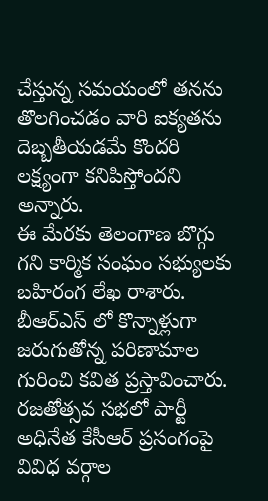చేస్తున్న సమయంలో తనను తొలగించడం వారి ఐక్యతను దెబ్బతీయడమే కొందరి లక్ష్యంగా కనిపిస్తోందని అన్నారు.
ఈ మేరకు తెలంగాణ బొగ్గు గని కార్మిక సంఘం సభ్యులకు బహిరంగ లేఖ రాశారు. బీఆర్ఎస్ లో కొన్నాళ్లుగా జరుగుతోన్న పరిణామాల గురించి కవిత ప్రస్తావించారు. రజతోత్సవ సభలో పార్టీ అధినేత కేసీఆర్ ప్రసంగంపై వివిధ వర్గాల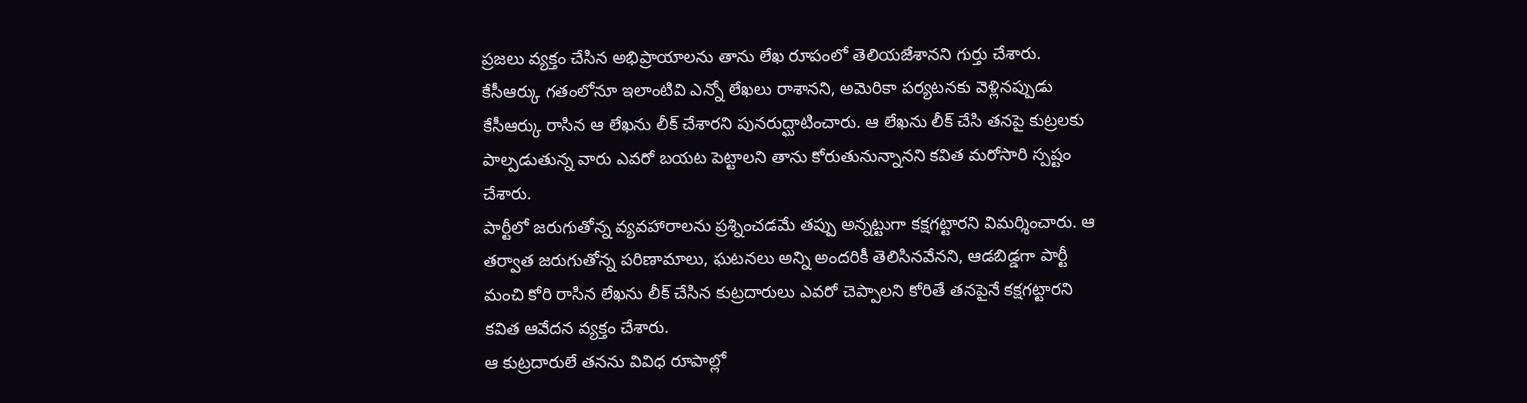ప్రజలు వ్యక్తం చేసిన అభిప్రాయాలను తాను లేఖ రూపంలో తెలియజేశానని గుర్తు చేశారు.
కేసీఆర్కు గతంలోనూ ఇలాంటివి ఎన్నో లేఖలు రాశానని, అమెరికా పర్యటనకు వెళ్లినప్పుడు కేసీఆర్కు రాసిన ఆ లేఖను లీక్ చేశారని పునరుద్ఘాటించారు. ఆ లేఖను లీక్ చేసి తనపై కుట్రలకు పాల్పడుతున్న వారు ఎవరో బయట పెట్టాలని తాను కోరుతునున్నానని కవిత మరోసారి స్పష్టం చేశారు.
పార్టీలో జరుగుతోన్న వ్యవహారాలను ప్రశ్నించడమే తప్పు అన్నట్టుగా కక్షగట్టారని విమర్శించారు. ఆ తర్వాత జరుగుతోన్న పరిణామాలు, ఘటనలు అన్ని అందరికీ తెలిసినవేనని, ఆడబిడ్డగా పార్టీ మంచి కోరి రాసిన లేఖను లీక్ చేసిన కుట్రదారులు ఎవరో చెప్పాలని కోరితే తనపైనే కక్షగట్టారని కవిత ఆవేదన వ్యక్తం చేశారు.
ఆ కుట్రదారులే తనను వివిధ రూపాల్లో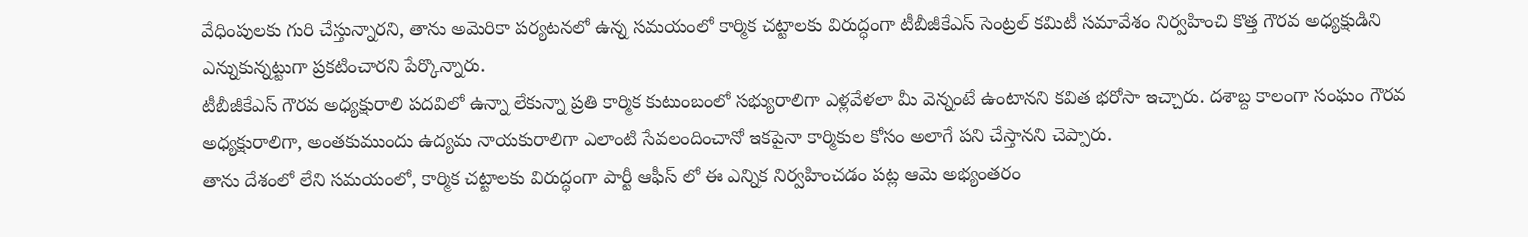వేధింపులకు గురి చేస్తున్నారని, తాను అమెరికా పర్యటనలో ఉన్న సమయంలో కార్మిక చట్టాలకు విరుద్ధంగా టీబీజీకేఎస్ సెంట్రల్ కమిటీ సమావేశం నిర్వహించి కొత్త గౌరవ అధ్యక్షుడిని ఎన్నుకున్నట్టుగా ప్రకటించారని పేర్కొన్నారు.
టీబీజీకేఎస్ గౌరవ అధ్యక్షురాలి పదవిలో ఉన్నా లేకున్నా ప్రతి కార్మిక కుటుంబంలో సభ్యురాలిగా ఎళ్లవేళలా మీ వెన్నంటే ఉంటానని కవిత భరోసా ఇచ్చారు. దశాబ్ద కాలంగా సంఘం గౌరవ అధ్యక్షురాలిగా, అంతకుముందు ఉద్యమ నాయకురాలిగా ఎలాంటి సేవలందించానో ఇకపైనా కార్మికుల కోసం అలాగే పని చేస్తానని చెప్పారు.
తాను దేశంలో లేని సమయంలో, కార్మిక చట్టాలకు విరుద్ధంగా పార్టీ ఆఫీస్ లో ఈ ఎన్నిక నిర్వహించడం పట్ల ఆమె అభ్యంతరం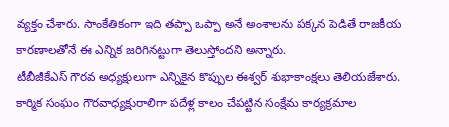వ్యక్తం చేశారు. సాంకేతికంగా ఇది తప్పా ఒప్పా అనే అంశాలను పక్కన పెడితే రాజకీయ కారణాలతోనే ఈ ఎన్నిక జరిగినట్టుగా తెలుస్తోందని అన్నారు.
టీబీజీకేఎస్ గౌరవ అధ్యక్షులుగా ఎన్నికైన కొప్పుల ఈశ్వర్ శుభాకాంక్షలు తెలియజేశారు. కార్మిక సంఘం గౌరవాధ్యక్షురాలిగా పదేళ్ల కాలం చేపట్టిన సంక్షేమ కార్యక్రమాల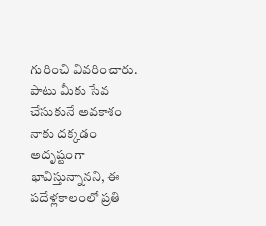గురించి వివరించారు. పాటు మీకు సేవ చేసుకునే అవకాశం నాకు దక్కడం అదృష్టంగా భావిస్తున్నానని, ఈ పదేళ్లకాలంలో ప్రతి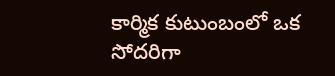కార్మిక కుటుంబంలో ఒక సోదరిగా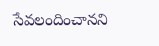సేవలందించానని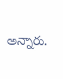అన్నారు.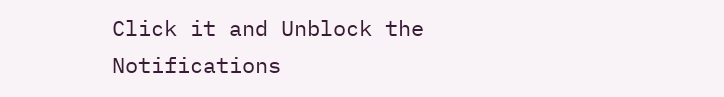Click it and Unblock the Notifications